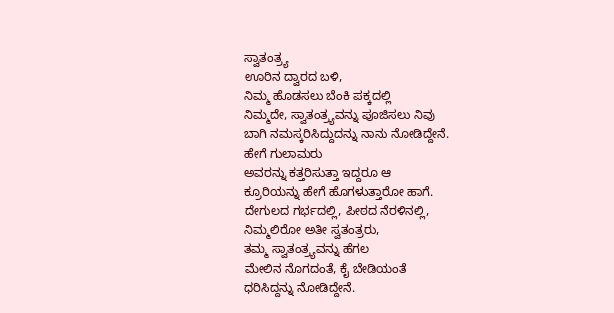ಸ್ವಾತಂತ್ರ್ಯ
ಊರಿನ ದ್ವಾರದ ಬಳಿ,
ನಿಮ್ಮ ಹೊಡಸಲು ಬೆಂಕಿ ಪಕ್ಕದಲ್ಲಿ
ನಿಮ್ಮದೇ, ಸ್ವಾತಂತ್ರ್ಯವನ್ನು ಪೂಜಿಸಲು ನಿವು
ಬಾಗಿ ನಮಸ್ಕರಿಸಿದ್ದುದನ್ನು ನಾನು ನೋಡಿದ್ದೇನೆ.
ಹೇಗೆ ಗುಲಾಮರು
ಅವರನ್ನು ಕತ್ತರಿಸುತ್ತಾ ಇದ್ದರೂ ಆ
ಕ್ರೂರಿಯನ್ನು ಹೇಗೆ ಹೊಗಳುತ್ತಾರೋ ಹಾಗೆ.
ದೇಗುಲದ ಗರ್ಭದಲ್ಲಿ, ಪೀಠದ ನೆರಳಿನಲ್ಲಿ,
ನಿಮ್ಮಲಿರೋ ಅತೀ ಸ್ವತಂತ್ರರು,
ತಮ್ಮ ಸ್ವಾತಂತ್ರ್ಯವನ್ನು ಹೆಗಲ
ಮೇಲಿನ ನೊಗದಂತೆ, ಕೈ ಬೇಡಿಯಂತೆ
ಧರಿಸಿದ್ದನ್ನು ನೋಡಿದ್ದೇನೆ.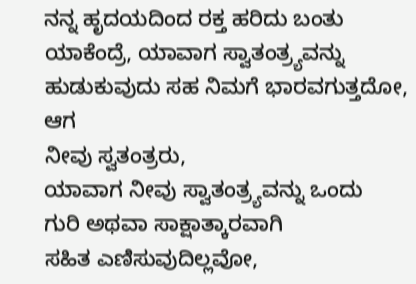ನನ್ನ ಹೃದಯದಿಂದ ರಕ್ತ ಹರಿದು ಬಂತು
ಯಾಕೆಂದ್ರೆ, ಯಾವಾಗ ಸ್ವಾತಂತ್ರ್ಯವನ್ನು
ಹುಡುಕುವುದು ಸಹ ನಿಮಗೆ ಭಾರವಗುತ್ತದೋ,
ಆಗ
ನೀವು ಸ್ವತಂತ್ರರು,
ಯಾವಾಗ ನೀವು ಸ್ವಾತಂತ್ರ್ಯವನ್ನು ಒಂದು
ಗುರಿ ಅಥವಾ ಸಾಕ್ಷಾತ್ಕಾರವಾಗಿ
ಸಹಿತ ಎಣಿಸುವುದಿಲ್ಲವೋ,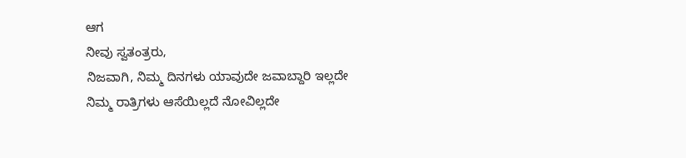ಆಗ
ನೀವು ಸ್ವತಂತ್ರರು,
ನಿಜವಾಗಿ, ನಿಮ್ಮ ದಿನಗಳು ಯಾವುದೇ ಜವಾಬ್ದಾರಿ ಇಲ್ಲದೇ
ನಿಮ್ಮ ರಾತ್ರಿಗಳು ಆಸೆಯಿಲ್ಲದೆ ನೋವಿಲ್ಲದೇ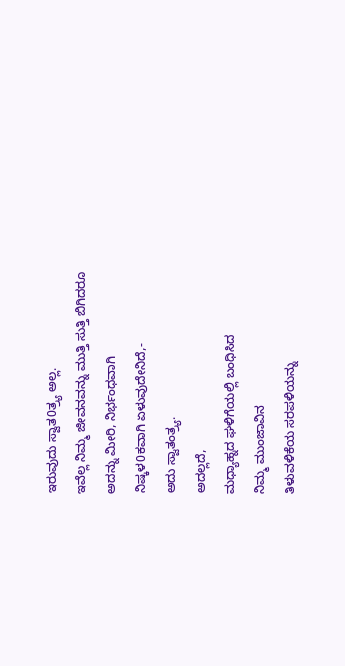ಇರುವುದು ಸ್ವಾತ0ತ್ರ್ಯ ಅಲ್ಲ.
ಇವೆಲ್ಲ ನಿಮ್ಮ ಜೀವನವನ್ನು ಮುತ್ತಿ ಸುತ್ತಿ ಬಿಗಿದರೂ
ಅದನ್ನು ಮೀರಿ, ನಿರ್ಭಂಧವಾಗಿ
ನಿಷ್ಕಳ0ಕವಾಗಿ ಏಳುವುದೇನಿದೆ,-
ಅದು ಸ್ವಾತಂತ್ರ್ಯ.
ಅದಲ್ಲದೆ,
ಮಧ್ಯಾಹ್ನದ ಘಳಿಗೆಯಲ್ಲಿ ಬಂಧಿಸಿದ
ನಿಮ್ಮ ಮುಂಜಾವಿನ
ತಿಳುವಳಿಕೆಯ ಸರಪಳಿಯನ್ನು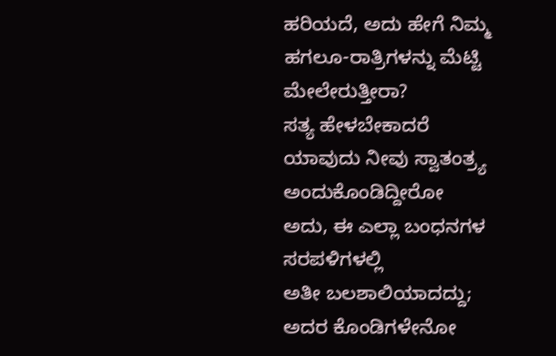ಹರಿಯದೆ, ಅದು ಹೇಗೆ ನಿಮ್ಮ
ಹಗಲೂ-ರಾತ್ರಿಗಳನ್ನು ಮೆಟ್ಟಿ
ಮೇಲೇರುತ್ತೀರಾ?
ಸತ್ಯ ಹೇಳಬೇಕಾದರೆ
ಯಾವುದು ನೀವು ಸ್ವಾತಂತ್ರ್ಯ ಅಂದುಕೊಂಡಿದ್ದೀರೋ
ಅದು, ಈ ಎಲ್ಲಾ ಬಂಧನಗಳ ಸರಪಳಿಗಳಲ್ಲಿ
ಅತೀ ಬಲಶಾಲಿಯಾದದ್ದು;
ಅದರ ಕೊಂಡಿಗಳೇನೋ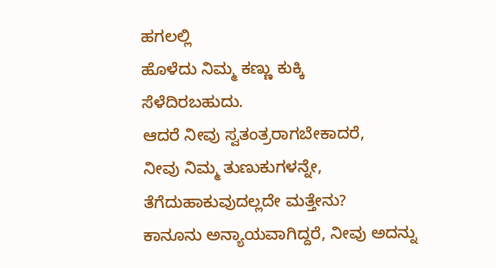ಹಗಲಲ್ಲಿ
ಹೊಳೆದು ನಿಮ್ಮ ಕಣ್ಣು ಕುಕ್ಕಿ
ಸೆಳೆದಿರಬಹುದು.
ಆದರೆ ನೀವು ಸ್ವತಂತ್ರರಾಗಬೇಕಾದರೆ,
ನೀವು ನಿಮ್ಮ ತುಣುಕುಗಳನ್ನೇ,
ತೆಗೆದುಹಾಕುವುದಲ್ಲದೇ ಮತ್ತೇನು?
ಕಾನೂನು ಅನ್ಯಾಯವಾಗಿದ್ದರೆ, ನೀವು ಅದನ್ನು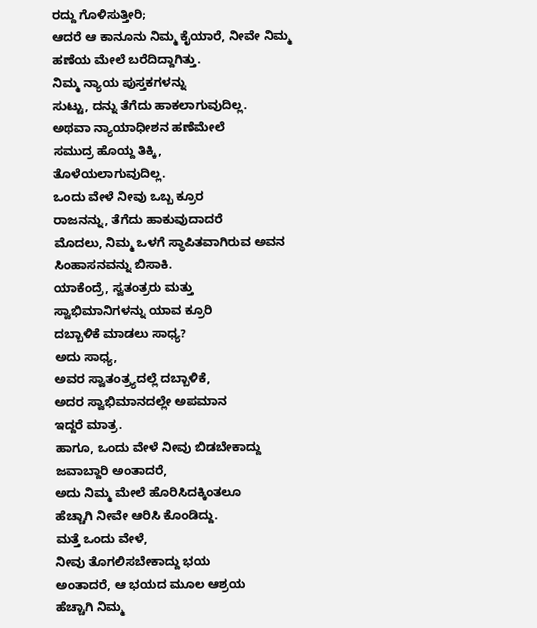ರದ್ದು ಗೊಳಿಸುತ್ತೀರಿ;
ಆದರೆ ಆ ಕಾನೂನು ನಿಮ್ಮ ಕೈಯಾರೆ, ನೀವೇ ನಿಮ್ಮ
ಹಣೆಯ ಮೇಲೆ ಬರೆದಿದ್ದಾಗಿತ್ತು.
ನಿಮ್ಮ ನ್ಯಾಯ ಪುಸ್ತಕಗಳನ್ನು
ಸುಟ್ಟು, ದನ್ನು ತೆಗೆದು ಹಾಕಲಾಗುವುದಿಲ್ಲ.
ಅಥವಾ ನ್ಯಾಯಾಧೀಶನ ಹಣೆಮೇಲೆ
ಸಮುದ್ರ ಹೊಯ್ದ ತಿಕ್ಕಿ,
ತೊಳೆಯಲಾಗುವುದಿಲ್ಲ.
ಒಂದು ವೇಳೆ ನೀವು ಒಬ್ಬ ಕ್ರೂರ
ರಾಜನನ್ನು, ತೆಗೆದು ಹಾಕುವುದಾದರೆ
ಮೊದಲು, ನಿಮ್ಮ ಒಳಗೆ ಸ್ಥಾಪಿತವಾಗಿರುವ ಅವನ
ಸಿಂಹಾಸನವನ್ನು ಬಿಸಾಕಿ.
ಯಾಕೆಂದ್ರೆ, ಸ್ವತಂತ್ರರು ಮತ್ತು
ಸ್ವಾಭಿಮಾನಿಗಳನ್ನು ಯಾವ ಕ್ರೂರಿ
ದಬ್ಬಾಳಿಕೆ ಮಾಡಲು ಸಾಧ್ಯ?
ಅದು ಸಾಧ್ಯ,
ಅವರ ಸ್ವಾತಂತ್ರ್ಯದಲ್ಲೆ ದಬ್ಬಾಳಿಕೆ,
ಅದರ ಸ್ವಾಭಿಮಾನದಲ್ಲೇ ಅಪಮಾನ
ಇದ್ದರೆ ಮಾತ್ರ.
ಹಾಗೂ, ಒಂದು ವೇಳೆ ನೀವು ಬಿಡಬೇಕಾದ್ದು
ಜವಾಬ್ದಾರಿ ಅಂತಾದರೆ,
ಅದು ನಿಮ್ಮ ಮೇಲೆ ಹೊರಿಸಿದಕ್ಕಿಂತಲೂ
ಹೆಚ್ಚಾಗಿ ನೀವೇ ಆರಿಸಿ ಕೊಂಡಿದ್ದು.
ಮತ್ತೆ ಒಂದು ವೇಳೆ,
ನೀವು ತೊಗಲಿಸಬೇಕಾದ್ದು ಭಯ
ಅಂತಾದರೆ, ಆ ಭಯದ ಮೂಲ ಆಶ್ರಯ
ಹೆಚ್ಚಾಗಿ ನಿಮ್ಮ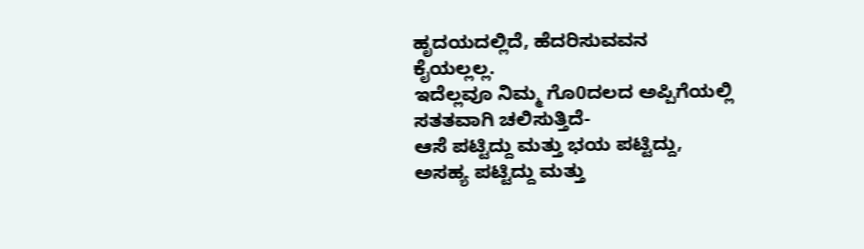ಹೃದಯದಲ್ಲಿದೆ, ಹೆದರಿಸುವವನ
ಕೈಯಲ್ಲಲ್ಲ.
ಇದೆಲ್ಲವೂ ನಿಮ್ಮ ಗೊ0ದಲದ ಅಪ್ಪಿಗೆಯಲ್ಲಿ
ಸತತವಾಗಿ ಚಲಿಸುತ್ತಿದೆ-
ಆಸೆ ಪಟ್ಟಿದ್ದು ಮತ್ತು ಭಯ ಪಟ್ಟಿದ್ದು,
ಅಸಹ್ಯ ಪಟ್ಟಿದ್ದು ಮತ್ತು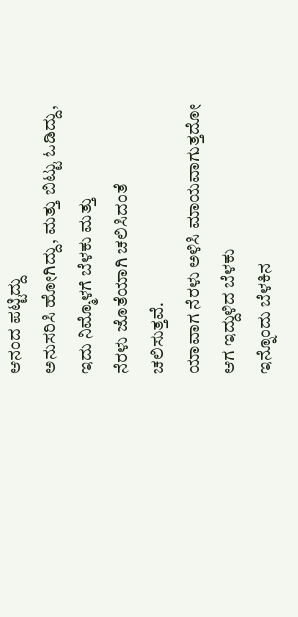ಆನಂದ ಪಟ್ಟಿದ್ದು
ಅನುಸರಿಸಿ ಹೋಗಿದ್ದು, ಮತ್ತು ಬಿಟ್ಟು ಓಡಿದ್ದು,
ಇದು ನಿಮ್ಮೊಳಗೆ ಬೆಳಕು ಮತ್ತು
ನೆರಳು ಜೊತೆಯಾಗಿ ಚಲಿಸಿದಂತೆ
ಚಲಿಸುತ್ತವೆ.
ಯಾವಾಗ ನೆರಳು ಅಳಿಸಿ ಮಾಯವಾಗುತ್ತದೋ
ಆಗ ಇದ್ದುಳಿದ ಬೆಳಕು
ಇನ್ನೊಂದು ಬೆಳಕಿನ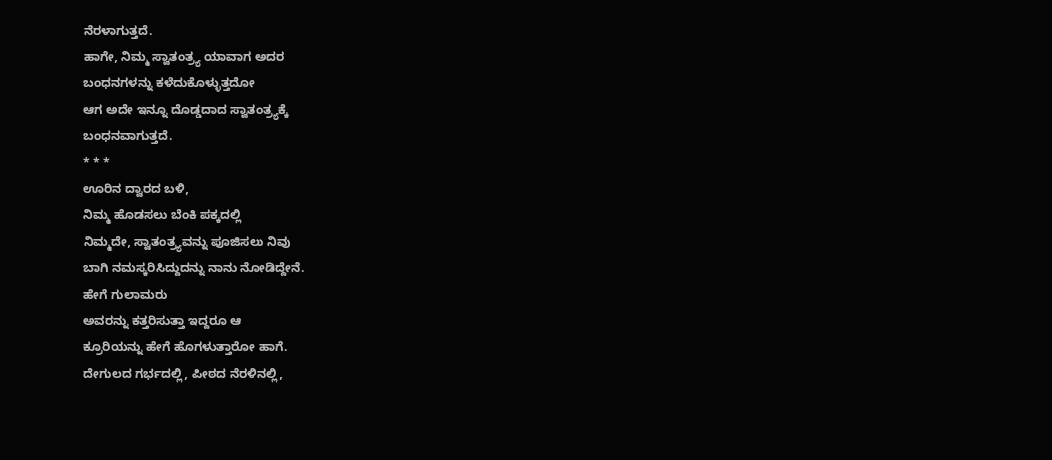ನೆರಳಾಗುತ್ತದೆ.
ಹಾಗೇ, ನಿಮ್ಮ ಸ್ವಾತಂತ್ರ್ಯ ಯಾವಾಗ ಅದರ
ಬಂಧನಗಳನ್ನು ಕಳೆದುಕೊಳ್ಳುತ್ತದೋ
ಆಗ ಅದೇ ಇನ್ನೂ ದೊಡ್ಡದಾದ ಸ್ವಾತಂತ್ರ್ಯಕ್ಕೆ
ಬಂಧನವಾಗುತ್ತದೆ.
* * *
ಊರಿನ ದ್ವಾರದ ಬಳಿ,
ನಿಮ್ಮ ಹೊಡಸಲು ಬೆಂಕಿ ಪಕ್ಕದಲ್ಲಿ
ನಿಮ್ಮದೇ, ಸ್ವಾತಂತ್ರ್ಯವನ್ನು ಪೂಜಿಸಲು ನಿವು
ಬಾಗಿ ನಮಸ್ಕರಿಸಿದ್ದುದನ್ನು ನಾನು ನೋಡಿದ್ದೇನೆ.
ಹೇಗೆ ಗುಲಾಮರು
ಅವರನ್ನು ಕತ್ತರಿಸುತ್ತಾ ಇದ್ದರೂ ಆ
ಕ್ರೂರಿಯನ್ನು ಹೇಗೆ ಹೊಗಳುತ್ತಾರೋ ಹಾಗೆ.
ದೇಗುಲದ ಗರ್ಭದಲ್ಲಿ, ಪೀಠದ ನೆರಳಿನಲ್ಲಿ,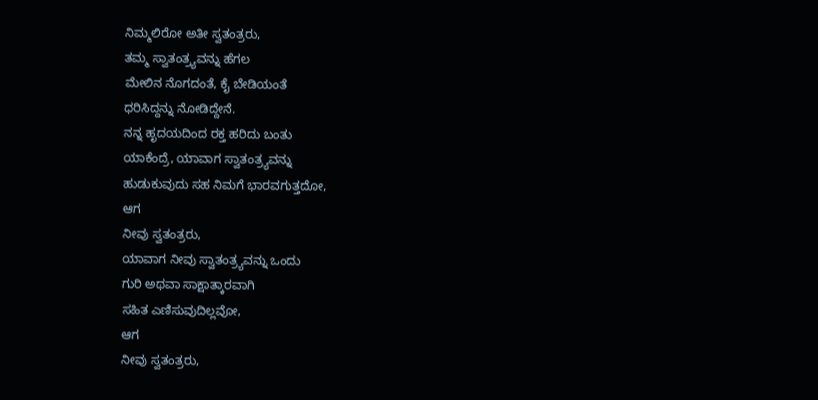ನಿಮ್ಮಲಿರೋ ಅತೀ ಸ್ವತಂತ್ರರು,
ತಮ್ಮ ಸ್ವಾತಂತ್ರ್ಯವನ್ನು ಹೆಗಲ
ಮೇಲಿನ ನೊಗದಂತೆ, ಕೈ ಬೇಡಿಯಂತೆ
ಧರಿಸಿದ್ದನ್ನು ನೋಡಿದ್ದೇನೆ.
ನನ್ನ ಹೃದಯದಿಂದ ರಕ್ತ ಹರಿದು ಬಂತು
ಯಾಕೆಂದ್ರೆ, ಯಾವಾಗ ಸ್ವಾತಂತ್ರ್ಯವನ್ನು
ಹುಡುಕುವುದು ಸಹ ನಿಮಗೆ ಭಾರವಗುತ್ತದೋ,
ಆಗ
ನೀವು ಸ್ವತಂತ್ರರು,
ಯಾವಾಗ ನೀವು ಸ್ವಾತಂತ್ರ್ಯವನ್ನು ಒಂದು
ಗುರಿ ಅಥವಾ ಸಾಕ್ಷಾತ್ಕಾರವಾಗಿ
ಸಹಿತ ಎಣಿಸುವುದಿಲ್ಲವೋ,
ಆಗ
ನೀವು ಸ್ವತಂತ್ರರು,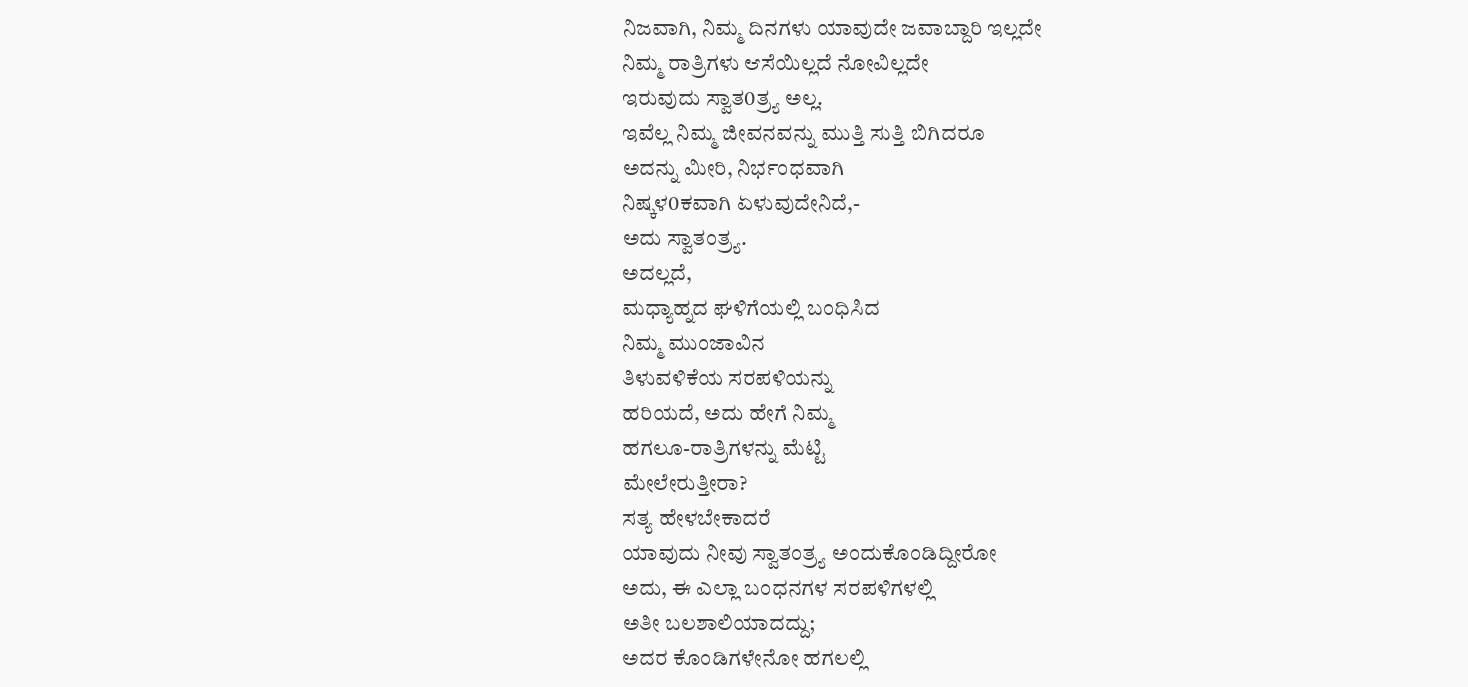ನಿಜವಾಗಿ, ನಿಮ್ಮ ದಿನಗಳು ಯಾವುದೇ ಜವಾಬ್ದಾರಿ ಇಲ್ಲದೇ
ನಿಮ್ಮ ರಾತ್ರಿಗಳು ಆಸೆಯಿಲ್ಲದೆ ನೋವಿಲ್ಲದೇ
ಇರುವುದು ಸ್ವಾತ0ತ್ರ್ಯ ಅಲ್ಲ.
ಇವೆಲ್ಲ ನಿಮ್ಮ ಜೀವನವನ್ನು ಮುತ್ತಿ ಸುತ್ತಿ ಬಿಗಿದರೂ
ಅದನ್ನು ಮೀರಿ, ನಿರ್ಭಂಧವಾಗಿ
ನಿಷ್ಕಳ0ಕವಾಗಿ ಏಳುವುದೇನಿದೆ,-
ಅದು ಸ್ವಾತಂತ್ರ್ಯ.
ಅದಲ್ಲದೆ,
ಮಧ್ಯಾಹ್ನದ ಘಳಿಗೆಯಲ್ಲಿ ಬಂಧಿಸಿದ
ನಿಮ್ಮ ಮುಂಜಾವಿನ
ತಿಳುವಳಿಕೆಯ ಸರಪಳಿಯನ್ನು
ಹರಿಯದೆ, ಅದು ಹೇಗೆ ನಿಮ್ಮ
ಹಗಲೂ-ರಾತ್ರಿಗಳನ್ನು ಮೆಟ್ಟಿ
ಮೇಲೇರುತ್ತೀರಾ?
ಸತ್ಯ ಹೇಳಬೇಕಾದರೆ
ಯಾವುದು ನೀವು ಸ್ವಾತಂತ್ರ್ಯ ಅಂದುಕೊಂಡಿದ್ದೀರೋ
ಅದು, ಈ ಎಲ್ಲಾ ಬಂಧನಗಳ ಸರಪಳಿಗಳಲ್ಲಿ
ಅತೀ ಬಲಶಾಲಿಯಾದದ್ದು;
ಅದರ ಕೊಂಡಿಗಳೇನೋ ಹಗಲಲ್ಲಿ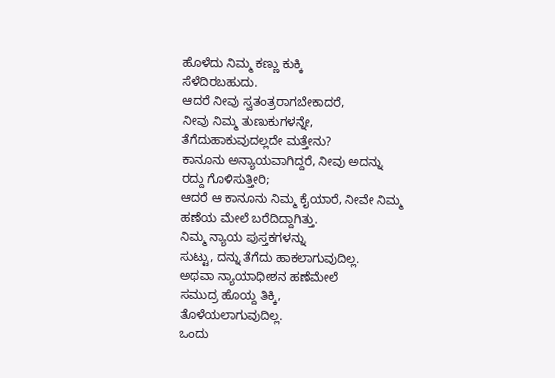ಹೊಳೆದು ನಿಮ್ಮ ಕಣ್ಣು ಕುಕ್ಕಿ
ಸೆಳೆದಿರಬಹುದು.
ಆದರೆ ನೀವು ಸ್ವತಂತ್ರರಾಗಬೇಕಾದರೆ,
ನೀವು ನಿಮ್ಮ ತುಣುಕುಗಳನ್ನೇ,
ತೆಗೆದುಹಾಕುವುದಲ್ಲದೇ ಮತ್ತೇನು?
ಕಾನೂನು ಅನ್ಯಾಯವಾಗಿದ್ದರೆ, ನೀವು ಅದನ್ನು
ರದ್ದು ಗೊಳಿಸುತ್ತೀರಿ;
ಆದರೆ ಆ ಕಾನೂನು ನಿಮ್ಮ ಕೈಯಾರೆ, ನೀವೇ ನಿಮ್ಮ
ಹಣೆಯ ಮೇಲೆ ಬರೆದಿದ್ದಾಗಿತ್ತು.
ನಿಮ್ಮ ನ್ಯಾಯ ಪುಸ್ತಕಗಳನ್ನು
ಸುಟ್ಟು, ದನ್ನು ತೆಗೆದು ಹಾಕಲಾಗುವುದಿಲ್ಲ.
ಅಥವಾ ನ್ಯಾಯಾಧೀಶನ ಹಣೆಮೇಲೆ
ಸಮುದ್ರ ಹೊಯ್ದ ತಿಕ್ಕಿ,
ತೊಳೆಯಲಾಗುವುದಿಲ್ಲ.
ಒಂದು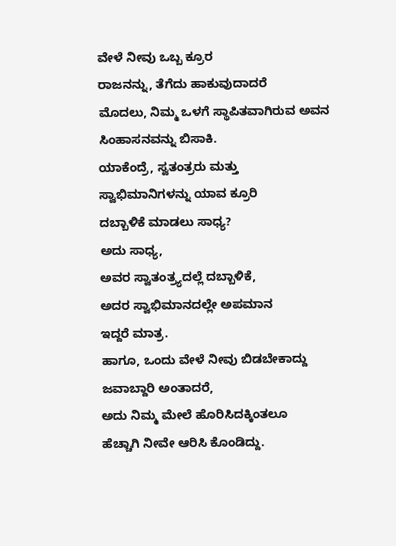ವೇಳೆ ನೀವು ಒಬ್ಬ ಕ್ರೂರ
ರಾಜನನ್ನು, ತೆಗೆದು ಹಾಕುವುದಾದರೆ
ಮೊದಲು, ನಿಮ್ಮ ಒಳಗೆ ಸ್ಥಾಪಿತವಾಗಿರುವ ಅವನ
ಸಿಂಹಾಸನವನ್ನು ಬಿಸಾಕಿ.
ಯಾಕೆಂದ್ರೆ, ಸ್ವತಂತ್ರರು ಮತ್ತು
ಸ್ವಾಭಿಮಾನಿಗಳನ್ನು ಯಾವ ಕ್ರೂರಿ
ದಬ್ಬಾಳಿಕೆ ಮಾಡಲು ಸಾಧ್ಯ?
ಅದು ಸಾಧ್ಯ,
ಅವರ ಸ್ವಾತಂತ್ರ್ಯದಲ್ಲೆ ದಬ್ಬಾಳಿಕೆ,
ಅದರ ಸ್ವಾಭಿಮಾನದಲ್ಲೇ ಅಪಮಾನ
ಇದ್ದರೆ ಮಾತ್ರ.
ಹಾಗೂ, ಒಂದು ವೇಳೆ ನೀವು ಬಿಡಬೇಕಾದ್ದು
ಜವಾಬ್ದಾರಿ ಅಂತಾದರೆ,
ಅದು ನಿಮ್ಮ ಮೇಲೆ ಹೊರಿಸಿದಕ್ಕಿಂತಲೂ
ಹೆಚ್ಚಾಗಿ ನೀವೇ ಆರಿಸಿ ಕೊಂಡಿದ್ದು.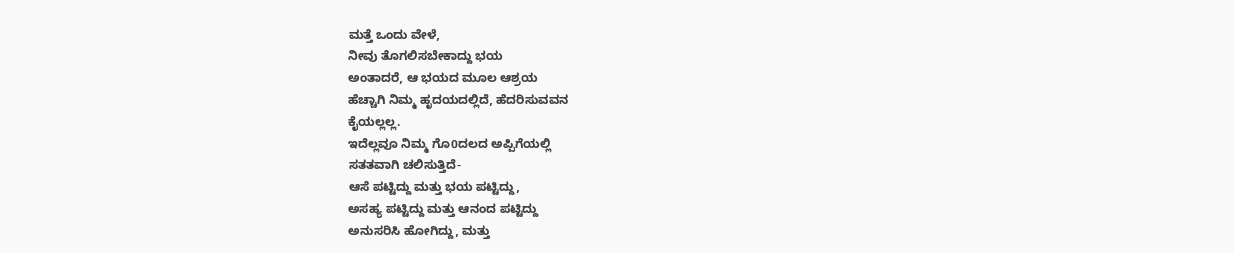ಮತ್ತೆ ಒಂದು ವೇಳೆ,
ನೀವು ತೊಗಲಿಸಬೇಕಾದ್ದು ಭಯ
ಅಂತಾದರೆ, ಆ ಭಯದ ಮೂಲ ಆಶ್ರಯ
ಹೆಚ್ಚಾಗಿ ನಿಮ್ಮ ಹೃದಯದಲ್ಲಿದೆ, ಹೆದರಿಸುವವನ
ಕೈಯಲ್ಲಲ್ಲ.
ಇದೆಲ್ಲವೂ ನಿಮ್ಮ ಗೊ0ದಲದ ಅಪ್ಪಿಗೆಯಲ್ಲಿ
ಸತತವಾಗಿ ಚಲಿಸುತ್ತಿದೆ-
ಆಸೆ ಪಟ್ಟಿದ್ದು ಮತ್ತು ಭಯ ಪಟ್ಟಿದ್ದು,
ಅಸಹ್ಯ ಪಟ್ಟಿದ್ದು ಮತ್ತು ಆನಂದ ಪಟ್ಟಿದ್ದು
ಅನುಸರಿಸಿ ಹೋಗಿದ್ದು, ಮತ್ತು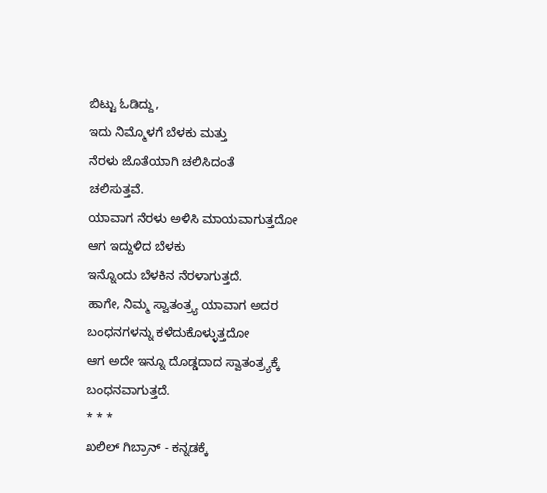ಬಿಟ್ಟು ಓಡಿದ್ದು,
ಇದು ನಿಮ್ಮೊಳಗೆ ಬೆಳಕು ಮತ್ತು
ನೆರಳು ಜೊತೆಯಾಗಿ ಚಲಿಸಿದಂತೆ
ಚಲಿಸುತ್ತವೆ.
ಯಾವಾಗ ನೆರಳು ಅಳಿಸಿ ಮಾಯವಾಗುತ್ತದೋ
ಆಗ ಇದ್ದುಳಿದ ಬೆಳಕು
ಇನ್ನೊಂದು ಬೆಳಕಿನ ನೆರಳಾಗುತ್ತದೆ.
ಹಾಗೇ, ನಿಮ್ಮ ಸ್ವಾತಂತ್ರ್ಯ ಯಾವಾಗ ಅದರ
ಬಂಧನಗಳನ್ನು ಕಳೆದುಕೊಳ್ಳುತ್ತದೋ
ಆಗ ಅದೇ ಇನ್ನೂ ದೊಡ್ಡದಾದ ಸ್ವಾತಂತ್ರ್ಯಕ್ಕೆ
ಬಂಧನವಾಗುತ್ತದೆ.
* * *
ಖಲಿಲ್ ಗಿಬ್ರಾನ್ - ಕನ್ನಡಕ್ಕೆ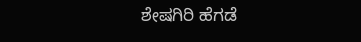ಶೇಷಗಿರಿ ಹೆಗಡೆ